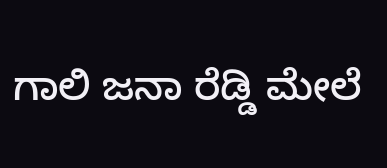ಗಾಲಿ ಜನಾ ರೆಡ್ಡಿ ಮೇಲೆ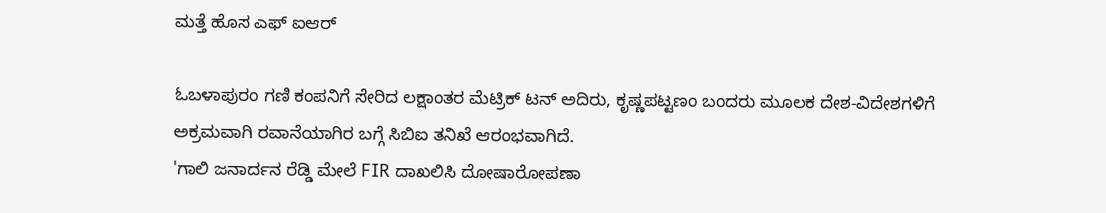ಮತ್ತೆ ಹೊಸ ಎಫ್ ಐಆರ್

ಓಬಳಾಪುರಂ ಗಣಿ ಕಂಪನಿಗೆ ಸೇರಿದ ಲಕ್ಷಾಂತರ ಮೆಟ್ರಿಕ್ ಟನ್ ಅದಿರು, ಕೃಷ್ಣಪಟ್ಟಣಂ ಬಂದರು ಮೂಲಕ ದೇಶ-ವಿದೇಶಗಳಿಗೆ ಅಕ್ರಮವಾಗಿ ರವಾನೆಯಾಗಿರ ಬಗ್ಗೆ ಸಿಬಿಐ ತನಿಖೆ ಆರಂಭವಾಗಿದೆ.
'ಗಾಲಿ ಜನಾರ್ದನ ರೆಡ್ಡಿ ಮೇಲೆ FIR ದಾಖಲಿಸಿ ದೋಷಾರೋಪಣಾ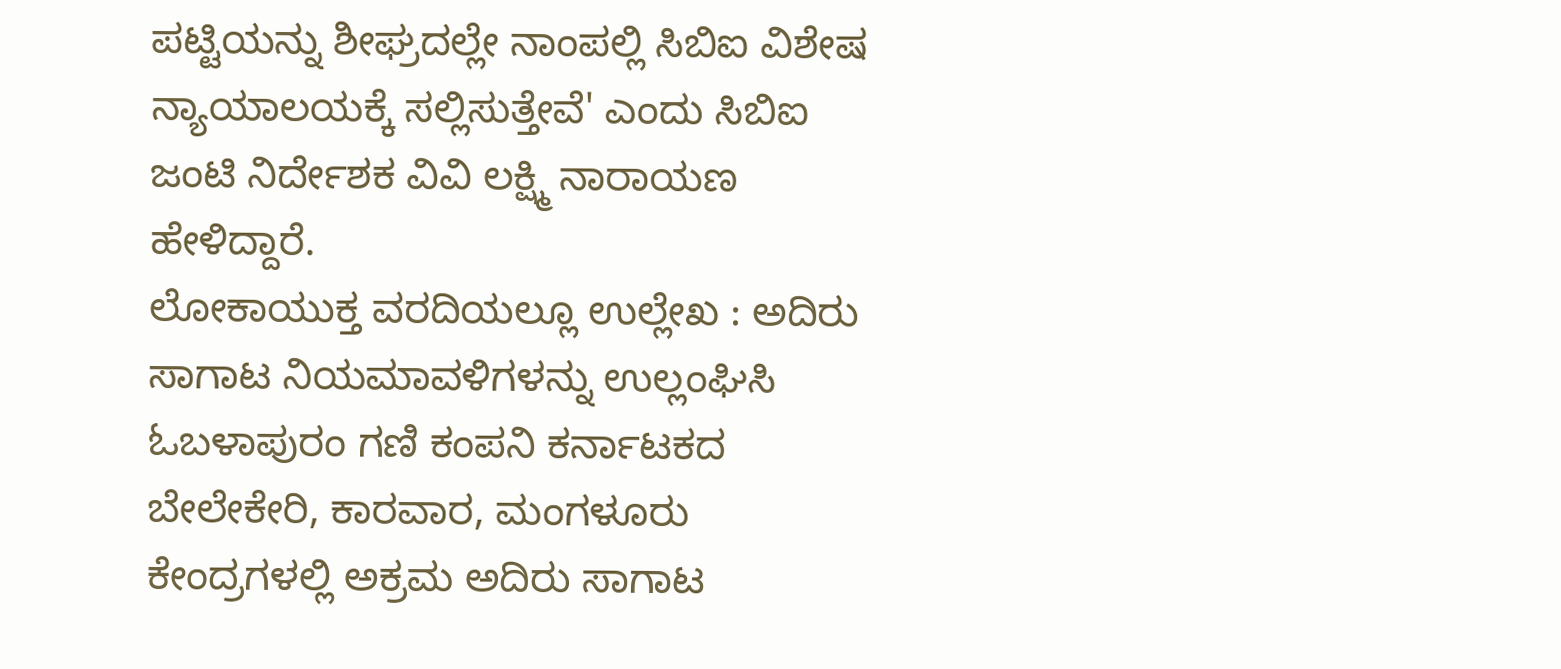ಪಟ್ಟಿಯನ್ನು ಶೀಘ್ರದಲ್ಲೇ ನಾಂಪಲ್ಲಿ ಸಿಬಿಐ ವಿಶೇಷ ನ್ಯಾಯಾಲಯಕ್ಕೆ ಸಲ್ಲಿಸುತ್ತೇವೆ' ಎಂದು ಸಿಬಿಐ ಜಂಟಿ ನಿರ್ದೇಶಕ ವಿವಿ ಲಕ್ಷ್ಮಿ ನಾರಾಯಣ ಹೇಳಿದ್ದಾರೆ.
ಲೋಕಾಯುಕ್ತ ವರದಿಯಲ್ಲೂ ಉಲ್ಲೇಖ : ಅದಿರು ಸಾಗಾಟ ನಿಯಮಾವಳಿಗಳನ್ನು ಉಲ್ಲಂಘಿಸಿ ಓಬಳಾಪುರಂ ಗಣಿ ಕಂಪನಿ ಕರ್ನಾಟಕದ ಬೇಲೇಕೇರಿ, ಕಾರವಾರ, ಮಂಗಳೂರು ಕೇಂದ್ರಗಳಲ್ಲಿ ಅಕ್ರಮ ಅದಿರು ಸಾಗಾಟ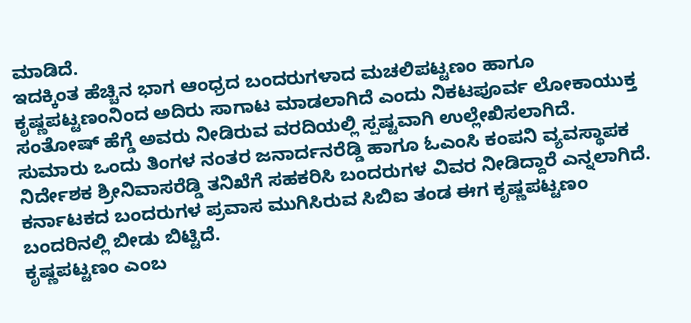ಮಾಡಿದೆ.
ಇದಕ್ಕಿಂತ ಹೆಚ್ಚಿನ ಭಾಗ ಆಂಧ್ರದ ಬಂದರುಗಳಾದ ಮಚಲಿಪಟ್ಟಣಂ ಹಾಗೂ ಕೃಷ್ಣಪಟ್ಟಣಂನಿಂದ ಅದಿರು ಸಾಗಾಟ ಮಾಡಲಾಗಿದೆ ಎಂದು ನಿಕಟಪೂರ್ವ ಲೋಕಾಯುಕ್ತ ಸಂತೋಷ್ ಹೆಗ್ಡೆ ಅವರು ನೀಡಿರುವ ವರದಿಯಲ್ಲಿ ಸ್ಪಷ್ಟವಾಗಿ ಉಲ್ಲೇಖಿಸಲಾಗಿದೆ.
ಸುಮಾರು ಒಂದು ತಿಂಗಳ ನಂತರ ಜನಾರ್ದನರೆಡ್ಡಿ ಹಾಗೂ ಓಎಂಸಿ ಕಂಪನಿ ವ್ಯವಸ್ಥಾಪಕ ನಿರ್ದೇಶಕ ಶ್ರೀನಿವಾಸರೆಡ್ಡಿ ತನಿಖೆಗೆ ಸಹಕರಿಸಿ ಬಂದರುಗಳ ವಿವರ ನೀಡಿದ್ದಾರೆ ಎನ್ನಲಾಗಿದೆ. ಕರ್ನಾಟಕದ ಬಂದರುಗಳ ಪ್ರವಾಸ ಮುಗಿಸಿರುವ ಸಿಬಿಐ ತಂಡ ಈಗ ಕೃಷ್ಣಪಟ್ಟಣಂ ಬಂದರಿನಲ್ಲಿ ಬೀಡು ಬಿಟ್ಟಿದೆ.
ಕೃಷ್ಣಪಟ್ಟಣಂ ಎಂಬ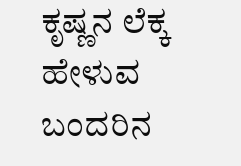ಕೃಷ್ಣನ ಲೆಕ್ಕ ಹೇಳುವ ಬಂದರಿನ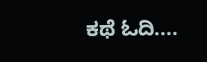ಕಥೆ ಓದಿ....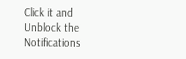Click it and Unblock the Notifications